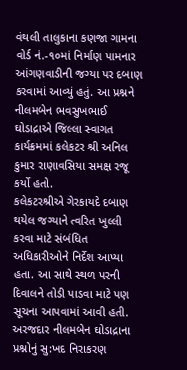વંથલી તાલુકાના કણજા ગામના વોર્ડ નં.-૧૦માં નિર્માણ પામનાર આંગણવાડીની જગ્યા પર દબાણ કરવામાં આવ્યું હતું. આ પ્રશ્નને નીલમબેન ભવસુખભાઈ ઘોડાદ્રાએ જિલ્લા સ્વાગત કાર્યક્રમમાં કલેકટર શ્રી અનિલ કુમાર રાણાવસિયા સમક્ષ રજૂ કર્યો હતો.
કલેકટરશ્રીએ ગેરકાયદે દબાણ થયેલ જગ્યાને ત્વરિત ખુલ્લી કરવા માટે સંબંધિત અધિકારીઓને નિર્દેશ આપ્યા હતા. આ સાથે સ્થળ પરની દિવાલને તોડી પાડવા માટે પણ સૂચના આપવામાં આવી હતી.
અરજદાર નીલમબેન ઘોડાદ્રાના પ્રશ્નોનું સુ:ખદ નિરાકરણ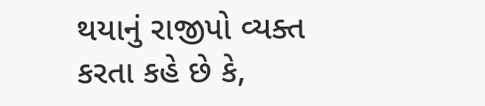થયાનું રાજીપો વ્યક્ત કરતા કહે છે કે,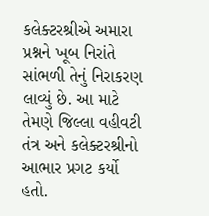કલેક્ટરશ્રીએ અમારા પ્રશ્નને ખૂબ નિરાંતે સાંભળી તેનું નિરાકરણ લાવ્યું છે. આ માટે તેમણે જિલ્લા વહીવટી તંત્ર અને કલેક્ટરશ્રીનો આભાર પ્રગટ કર્યો હતો.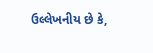ઉલ્લેખનીય છે કે,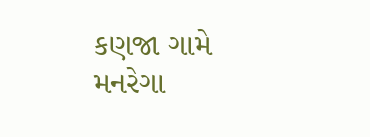કણજા ગામે મનરેગા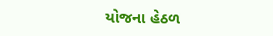યોજના હેઠળ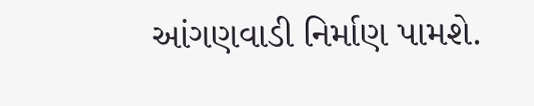આંગણવાડી નિર્માણ પામશે.